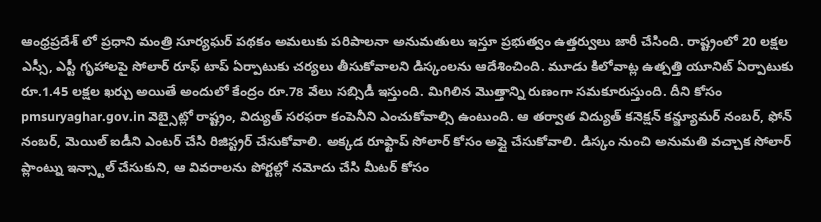ఆంధ్రప్రదేశ్ లో ప్రధాని మంత్రి సూర్యఘర్ పథకం అమలుకు పరిపాలనా అనుమతులు ఇస్తూ ప్రభుత్వం ఉత్తర్వులు జారీ చేసింది. రాష్ట్రంలో 20 లక్షల ఎస్సీ, ఎస్టీ గృహాలపై సోలార్ రూఫ్ టాప్ ఏర్పాటుకు చర్యలు తీసుకోవాలని డిస్కంలను ఆదేశించింది. మూడు కిలోవాట్ల ఉత్పత్తి యూనిట్ ఏర్పాటుకు రూ.1.45 లక్షల ఖర్చు అయితే అందులో కేంద్రం రూ.78 వేలు సబ్సిడీ ఇస్తుంది. మిగిలిన మొత్తాన్ని రుణంగా సమకూరుస్తుంది. దీని కోసం pmsuryaghar.gov.in వెబ్సైట్లో రాష్ట్రం, విద్యుత్ సరఫరా కంపెనీని ఎంచుకోవాల్సి ఉంటుంది. ఆ తర్వాత విద్యుత్ కనెక్షన్ కన్జ్యూమర్ నంబర్, ఫోన్ నంబర్, మెయిల్ ఐడీని ఎంటర్ చేసి రిజిస్ట్రర్ చేసుకోవాలి. అక్కడ రూఫ్టాప్ సోలార్ కోసం అప్లై చేసుకోవాలి. డిస్కం నుంచి అనుమతి వచ్చాక సోలార్ ప్లాంట్ను ఇన్స్టాల్ చేసుకుని, ఆ వివరాలను పోర్టల్లో నమోదు చేసి మీటర్ కోసం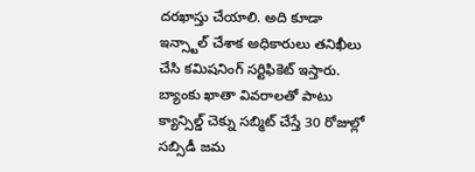దరఖాస్తు చేయాలి. అది కూడా ఇన్స్టాల్ చేశాక అధికారులు తనిఖీలు చేసి కమిషనింగ్ సర్టిఫికెట్ ఇస్తారు. బ్యాంకు ఖాతా వివరాలతో పాటు క్యాన్సిల్డ్ చెక్ను సబ్మిట్ చేస్తే 30 రోజుల్లో సబ్సిడీ జమ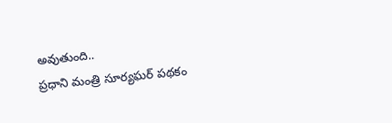అవుతుంది..
ప్రధాని మంత్రి సూర్యఘర్ పథకం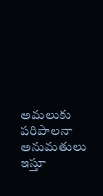అమలుకు పరిపాలనా అనుమతులు ఇస్తూ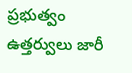ప్రభుత్వం ఉత్తర్వులు జారీ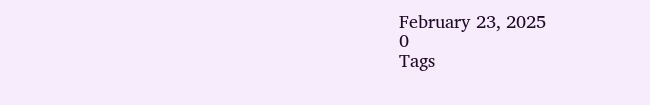February 23, 2025
0
Tags